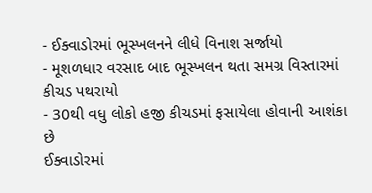- ઈક્વાડોરમાં ભૂસ્ખલનને લીધે વિનાશ સર્જાયો
- મૂશળધાર વરસાદ બાદ ભૂસ્ખલન થતા સમગ્ર વિસ્તારમાં કીચડ પથરાયો
- 30થી વધુ લોકો હજી કીચડમાં ફસાયેલા હોવાની આશંકા છે
ઈક્વાડોરમાં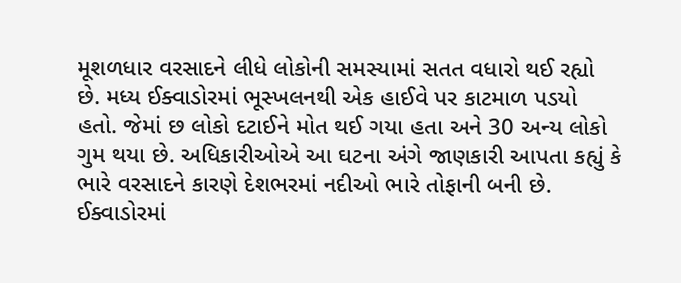મૂશળધાર વરસાદને લીધે લોકોની સમસ્યામાં સતત વધારો થઈ રહ્યો છે. મધ્ય ઈક્વાડોરમાં ભૂસ્ખલનથી એક હાઈવે પર કાટમાળ પડયો હતો. જેમાં છ લોકો દટાઈને મોત થઈ ગયા હતા અને 30 અન્ય લોકો ગુમ થયા છે. અધિકારીઓએ આ ઘટના અંગે જાણકારી આપતા કહ્યું કે ભારે વરસાદને કારણે દેશભરમાં નદીઓ ભારે તોફાની બની છે. ઈક્વાડોરમાં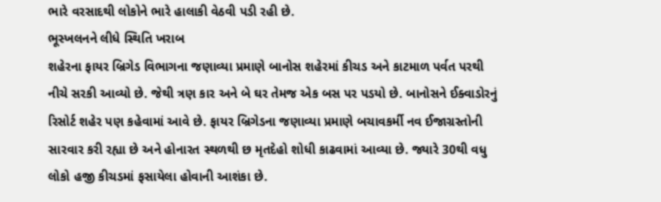ભારે વરસાદથી લોકોને ભારે હાલાકી વેઠવી પડી રહી છે.
ભૂસ્ખલનને લીધે સ્થિતિ ખરાબ
શહેરના ફાયર બ્રિગેડ વિભાગના જણાવ્યા પ્રમાણે બાનોસ શહેરમાં કીચડ અને કાટમાળ પર્વત પરથી નીચે સરકી આવ્યો છે. જેથી ત્રણ કાર અને બે ઘર તેમજ એક બસ પર પડયો છે. બાનોસને ઈક્વાડોરનું રિસોર્ટ શહેર પણ કહેવામાં આવે છે. ફાયર બ્રિગેડના જણાવ્યા પ્રમાણે બચાવકર્મી નવ ઈજાગ્રસ્તોની સારવાર કરી રહ્યા છે અને હોનારત સ્થળથી છ મૃતદેહો શોધી કાઢવામાં આવ્યા છે. જ્યારે 30થી વધુ લોકો હજી કીચડમાં ફસાયેલા હોવાની આશંકા છે.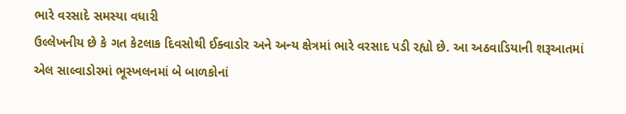ભારે વરસાદે સમસ્યા વધારી
ઉલ્લેખનીય છે કે ગત કેટલાક દિવસોથી ઈક્વાડોર અને અન્ય ક્ષેત્રમાં ભારે વરસાદ પડી રહ્યો છે. આ અઠવાડિયાની શરૂઆતમાં એલ સાલ્વાડોરમાં ભૂસ્ખલનમાં બે બાળકોનાં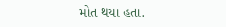મોત થયા હતા.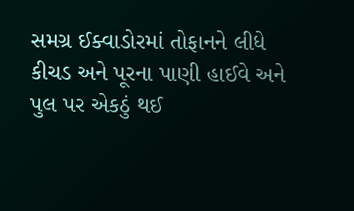સમગ્ર ઈક્વાડોરમાં તોફાનને લીધે કીચડ અને પૂરના પાણી હાઈવે અને પુલ પર એકઠું થઈ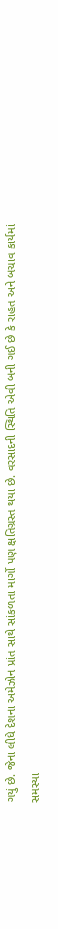ગયું છે. જેના લીધે દેશના અમેઝોન પ્રાંત સાથે સાંકળતા માર્ગો પણ ક્ષતિગ્રસ્ત થયા છે. વરસાદની સ્થિતિ એવી બની ગઈ છે કે રાહત અને બચાવ કાર્યમાં સમસ્યા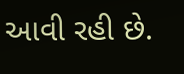આવી રહી છે.